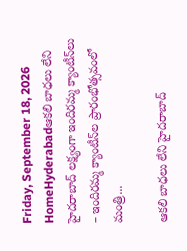Friday, September 18, 2026
HomeHyderabadఆకలి బాధలు లేని హైదరాబాద్ లక్ష్యంగా ఇందిరమ్మ క్యాంటీన్‌లు – ఇందిరమ్మ క్యాంటీన్‌ల‌ ప్రారంభోత్సవంలో మంత్రి...

ఆకలి బాధలు లేని హైదరాబాద్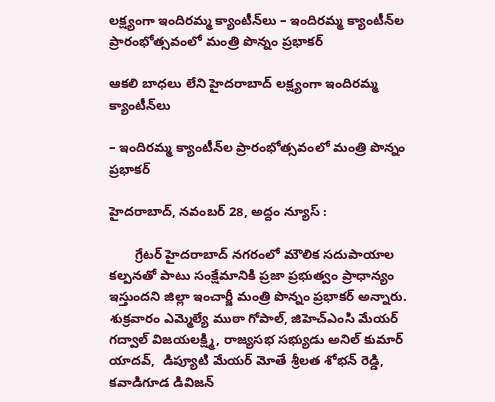లక్ష్యంగా ఇందిరమ్మ క్యాంటీన్‌లు – ఇందిరమ్మ క్యాంటీన్‌ల‌ ప్రారంభోత్సవంలో మంత్రి పొన్నం ప్రభాకర్

ఆకలి బాధలు లేని హైదరాబాద్ లక్ష్యంగా ఇందిరమ్మ క్యాంటీన్‌లు

– ఇందిరమ్మ క్యాంటీన్‌ల‌ ప్రారంభోత్సవంలో మంత్రి పొన్నం ప్రభాకర్

హైదరాబాద్, నవంబర్ 28, అద్దం న్యూస్ :

       గ్రేటర్ హైదరాబాద్ నగరంలో మౌలిక సదుపాయాల కల్పనతో పాటు సంక్షేమానికి ప్రజా ప్రభుత్వం ప్రాధాన్యం ఇస్తుందని జిల్లా ఇంచార్జీ మంత్రి పొన్నం ప్రభాకర్ అన్నారు. శుక్రవారం ఎమ్మెల్యే ముఠా గోపాల్, జిహెచ్ఎంసి మేయర్ గద్వాల్ విజయలక్ష్మి, రాజ్య‌స‌భ స‌భ్యుడు అనిల్ కుమార్ యాదవ్,  డిప్యూటి మేయర్ మోతే శ్రీలత శోభన్ రెడ్డి, క‌వాడిగూడ డివిజ‌న్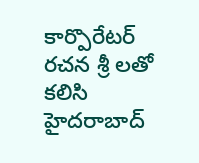కార్పొరేట‌ర్ ర‌చ‌న శ్రీ లతో కలిసి హైద‌రాబాద్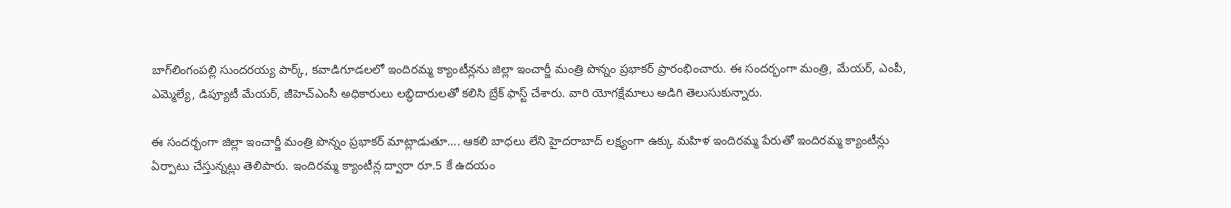బాగ్‌లింగంప‌ల్లి సుంద‌ర‌య్య పార్క్‌, క‌వాడిగూడ‌ల‌లో ఇందిరమ్మ క్యాంటీన్లను జిల్లా ఇంచార్జీ మంత్రి పొన్నం ప్రభాకర్ ప్రారంభించారు. ఈ సంద‌ర్భంగా మంత్రి, మేయర్, ఎంపీ, ఎమ్మెల్యే, డిప్యూటీ మేయర్, జీహెచ్ఎంసీ అధికారులు లబ్ధిదారులతో కలిసి బ్రేక్ ఫాస్ట్ చేశారు. వారి యోగక్షేమాలు అడిగి తెలుసుకున్నారు.

ఈ సందర్భంగా జిల్లా ఇంచార్జీ మంత్రి పొన్నం ప్రభాకర్ మాట్లాడుతూ…. ఆకలి బాధలు లేని హైదరాబాద్ లక్ష్యంగా ఉక్కు మహిళ ఇందిరమ్మ పేరుతో ఇందిరమ్మ క్యాంటీన్లు ఏర్పాటు చేస్తున్నట్లు తెలిపారు. ఇందిరమ్మ క్యాంటీన్ల ద్వారా రూ.5 కే ఉదయం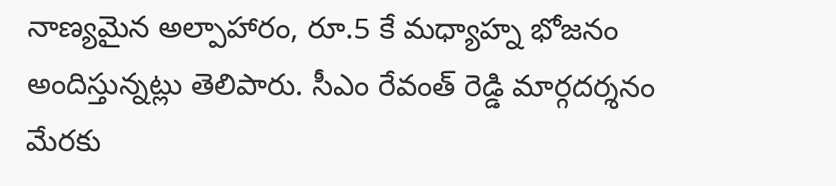నాణ్యమైన అల్పాహారం, రూ.5 కే మధ్యాహ్న భోజనం అందిస్తున్నట్లు తెలిపారు. సీఎం రేవంత్ రెడ్డి మార్గదర్శనం మేరకు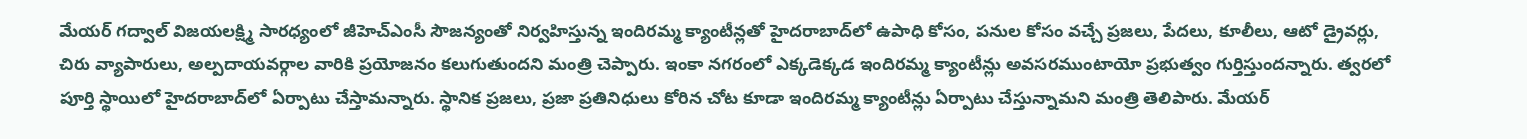మేయర్ గద్వాల్ విజయలక్ష్మి సారధ్యంలో జీహెచ్ఎంసీ సౌజన్యంతో నిర్వ‌హిస్తున్న‌ ఇందిరమ్మ క్యాంటీన్లతో హైదరాబాద్‌లో ఉపాధి కోసం, పనుల కోసం వచ్చే ప్రజలు, పేదలు, కూలీలు, ఆటో డ్రైవర్లు, చిరు వ్యాపారులు, అల్పదాయవర్గాల వారికి ప్రయోజనం కలుగుతుందని మంత్రి చెప్పారు. ఇంకా నగరంలో ఎక్కడెక్కడ ఇందిరమ్మ క్యాంటీన్లు అవసరముంటాయో ప్రభుత్వం గుర్తిస్తుందన్నారు. త్వరలో పూర్తి స్థాయిలో హైదరాబాద్‌లో ఏర్పాటు చేస్తామన్నారు. స్థానిక ప్రజలు, ప్రజా ప్రతినిధులు కోరిన చోట కూడా ఇందిరమ్మ క్యాంటీన్లు ఏర్పాటు చేస్తున్నామని మంత్రి తెలిపారు. మేయర్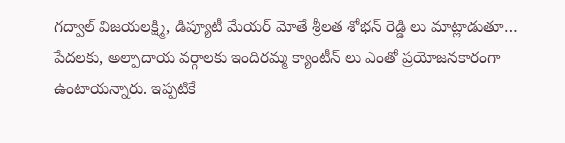గద్వాల్ విజయలక్ష్మి, డిప్యూటీ మేయర్ మోతే శ్రీలత శోభన్ రెడ్డి లు మాట్లాడుతూ… పేదలకు, అల్పాదాయ వర్గాలకు ఇందిరమ్మ క్యాంటీన్ లు ఎంతో ప్రయోజనకారంగా ఉంటాయన్నారు. ఇప్పటికే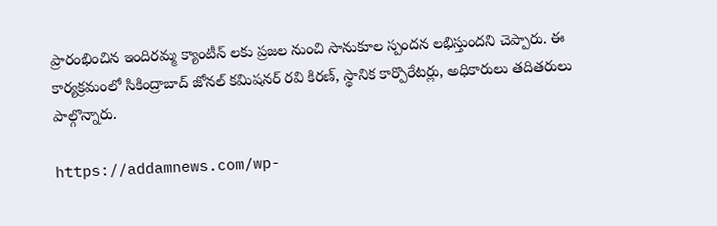ప్రారంభించిన ఇందిరమ్మ క్యాంటీన్ లకు ప్రజల నుంచి సానుకూల స్పందన లభిస్తుందని చెప్పారు. ఈ కార్యక్రమంలో సికింద్రాబాద్ జోనల్ కమిషనర్ రవి కిరణ్, స్థానిక కార్పొరేటర్లు, అధికారులు తదితరులు పాల్గొన్నారు.

https://addamnews.com/wp-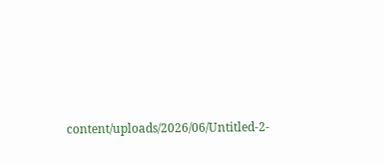content/uploads/2026/06/Untitled-2-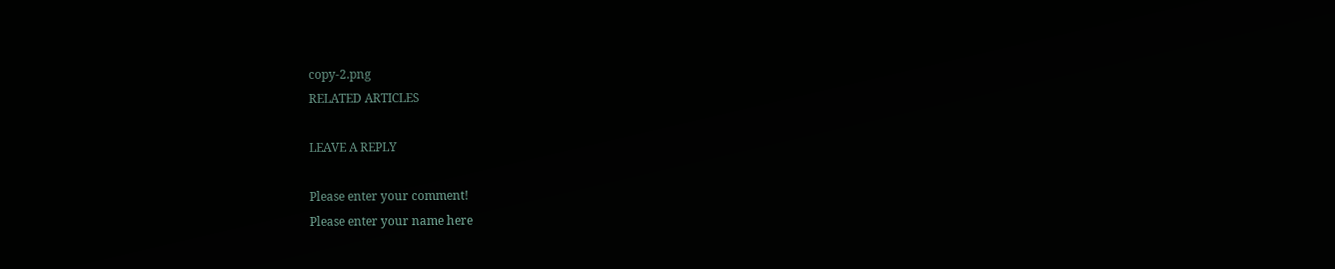copy-2.png
RELATED ARTICLES

LEAVE A REPLY

Please enter your comment!
Please enter your name here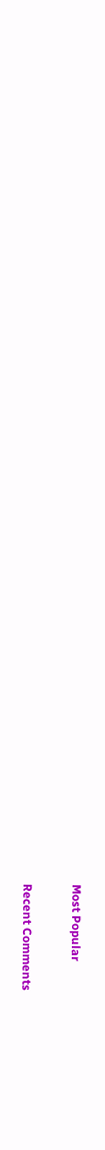Most Popular

Recent Comments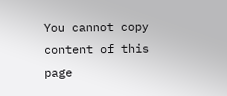You cannot copy content of this page